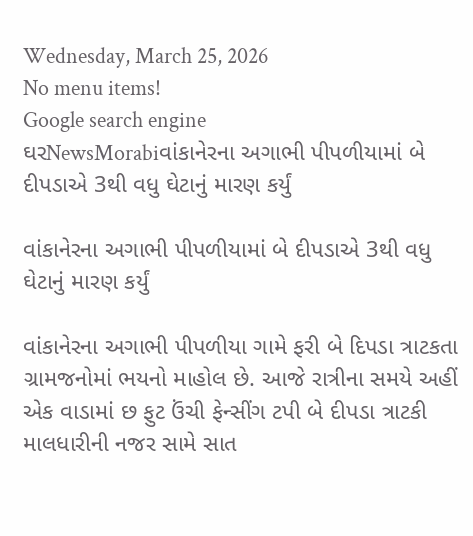Wednesday, March 25, 2026
No menu items!
Google search engine
ઘરNewsMorabiવાંકાનેરના અગાભી પીપળીયામાં બે દીપડાએ 3થી વધુ ઘેટાનું મારણ કર્યું

વાંકાનેરના અગાભી પીપળીયામાં બે દીપડાએ 3થી વધુ ઘેટાનું મારણ કર્યું

વાંકાનેરના અગાભી પીપળીયા ગામે ફરી બે દિપડા ત્રાટકતા ગ્રામજનોમાં ભયનો માહોલ છે. આજે રાત્રીના સમયે અહીં એક વાડામાં છ ફુટ ઉંચી ફેન્સીંગ ટપી બે દીપડા ત્રાટકી માલધારીની નજર સામે સાત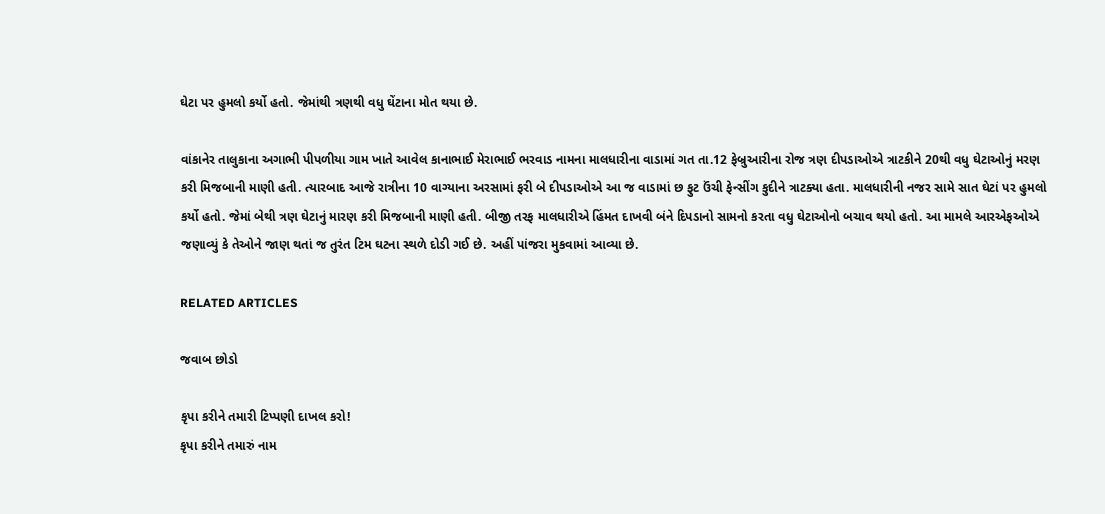ઘેટા પર હુમલો કર્યો હતો. જેમાંથી ત્રણથી વધુ ઘેંટાના મોત થયા છે.

વાંકાનેર તાલુકાના અગાભી પીપળીયા ગામ ખાતે આવેલ કાનાભાઈ મેરાભાઈ ભરવાડ નામના માલધારીના વાડામાં ગત તા.12 ફેબ્રુઆરીના રોજ ત્રણ દીપડાઓએ ત્રાટકીને 20થી વધુ ઘેટાઓનું મરણ કરી મિજબાની માણી હતી. ત્યારબાદ આજે રાત્રીના 10 વાગ્યાના અરસામાં ફરી બે દીપડાઓએ આ જ વાડામાં છ ફુટ ઉંચી ફેન્સીંગ કુદીને ત્રાટક્યા હતા. માલધારીની નજર સામે સાત ઘેટાં પર હુમલો કર્યો હતો. જેમાં બેથી ત્રણ ઘેટાનું મારણ કરી મિજબાની માણી હતી. બીજી તરફ માલધારીએ હિંમત દાખવી બંને દિપડાનો સામનો કરતા વધુ ઘેટાઓનો બચાવ થયો હતો. આ મામલે આરએફઓએ જણાવ્યું કે તેઓને જાણ થતાં જ તુરંત ટિમ ઘટના સ્થળે દોડી ગઈ છે. અહીં પાંજરા મુકવામાં આવ્યા છે.

RELATED ARTICLES

જવાબ છોડો

કૃપા કરીને તમારી ટિપ્પણી દાખલ કરો!
કૃપા કરીને તમારું નામ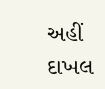અહીં દાખલ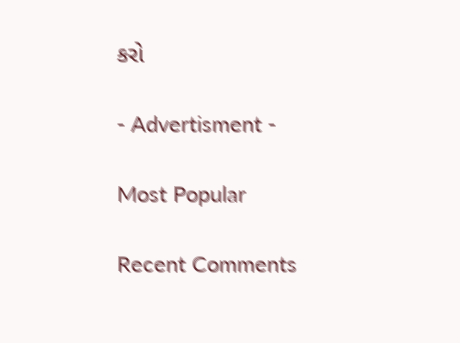કરો

- Advertisment -

Most Popular

Recent Comments